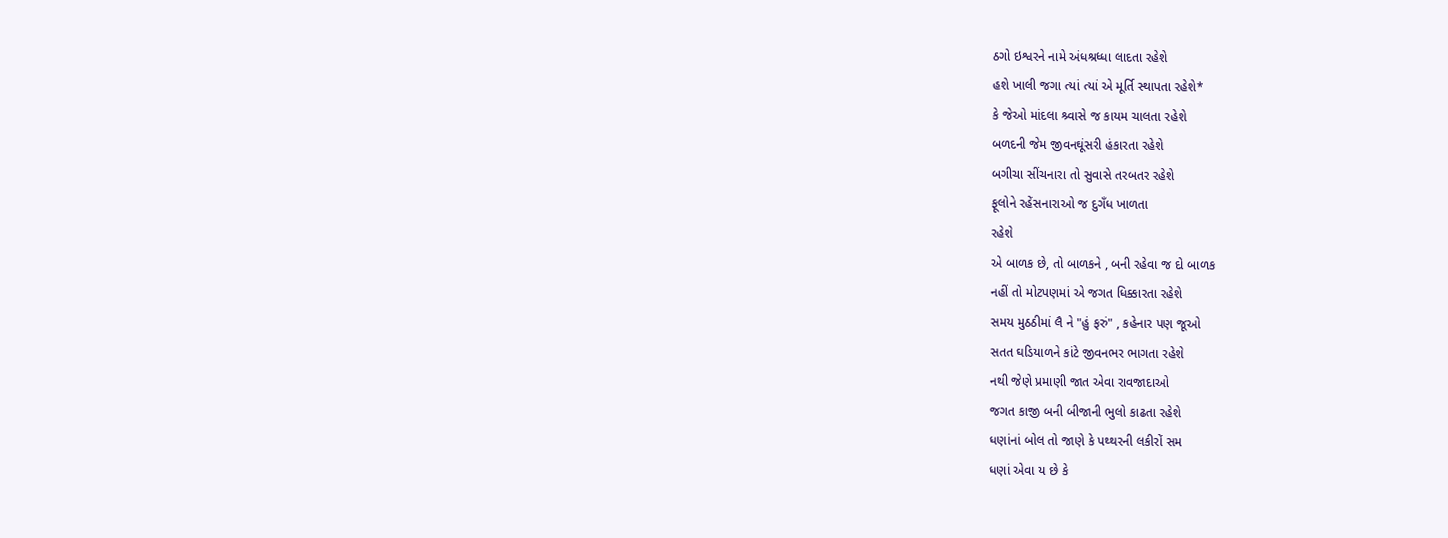ઠગો ઇશ્વરને નામે અંધશ્રધ્ધા લાદતા રહેશે
હશે ખાલી જગા ત્યાં ત્યાં એ મૂર્તિ સ્થાપતા રહેશે*
કે જેઓ માંદલા શ્ર્વાસે જ કાયમ ચાલતા રહેશે
બળદની જેમ જીવનઘૂંસરી હંકારતા રહેશે
બગીચા સીંચનારા તો સુવાસે તરબતર રહેશે
ફૂલોને રહેંસનારાઓ જ દુગઁધ ખાળતા
રહેશે
એ બાળક છે, તો બાળકને , બની રહેવા જ દો બાળક
નહીં તો મોટપણમાં એ જગત ધિક્કારતા રહેશે
સમય મુઠઠીમાં લૈ ને "હું ફરું" , કહેનાર પણ જૂઓ
સતત ઘડિયાળને કાંટે જીવનભર ભાગતા રહેશે
નથી જેણે પ્રમાણી જાત એવા રાવજાદાઓ
જગત કાજી બની બીજાની ભુલો કાઢતા રહેશે
ધણાંનાં બોલ તો જાણે કે પથ્થરની લકીરોં સમ
ધણાં એવા ય છે કે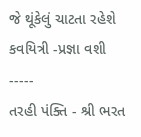જે થૂંકેલું ચાટતા રહેશે
કવયિત્રી -પ્રજ્ઞા વશી -----
તરહી પંક્તિ - શ્રી ભરત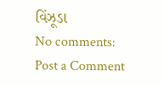વિંઝૂડા
No comments:
Post a Comment